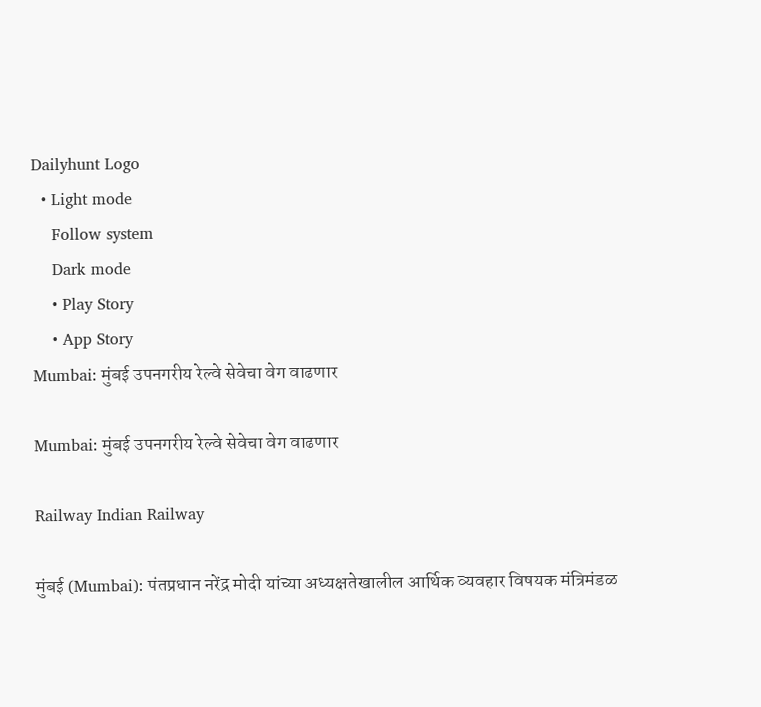Dailyhunt Logo
  • Light mode
    Follow system
    Dark mode
    • Play Story
    • App Story
Mumbai: मुंबई उपनगरीय रेल्वे सेवेचा वेग वाढणार

Mumbai: मुंबई उपनगरीय रेल्वे सेवेचा वेग वाढणार

Railway Indian Railway

मुंबई (Mumbai): पंतप्रधान नरेंद्र मोदी यांच्या अध्यक्षतेखालील आर्थिक व्यवहार विषयक मंत्रिमंडळ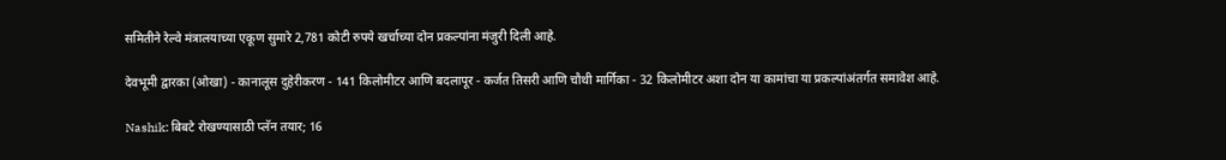समितीने रेल्वे मंत्रालयाच्या एकूण सुमारे 2,781 कोटी रुपये खर्चाच्या दोन प्रकल्पांना मंजुरी दिली आहे.

देवभूमी द्वारका (ओखा) - कानालूस दुहेरीकरण - 141 किलोमीटर आणि बदलापूर - कर्जत तिसरी आणि चौथी मार्गिका - 32 किलोमीटर अशा दोन या कामांचा या प्रकल्पांअंतर्गत समावेश आहे.

Nashik: बिबटे रोखण्यासाठी प्लॅन तयार; 16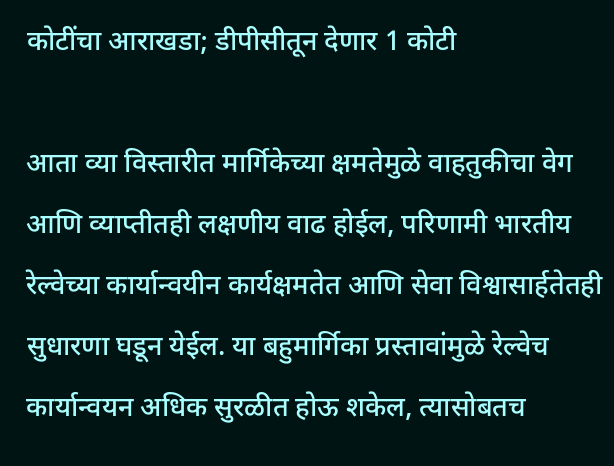कोटींचा आराखडा; डीपीसीतून देणार 1 कोटी

आता व्या विस्तारीत मार्गिकेच्या क्षमतेमुळे वाहतुकीचा वेग आणि व्याप्तीतही लक्षणीय वाढ होईल, परिणामी भारतीय रेल्वेच्या कार्यान्वयीन कार्यक्षमतेत आणि सेवा विश्वासार्हतेतही सुधारणा घडून येईल. या बहुमार्गिका प्रस्तावांमुळे रेल्वेच कार्यान्वयन अधिक सुरळीत होऊ शकेल, त्यासोबतच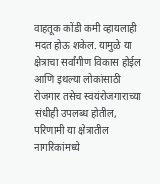वाहतूक कोंडी कमी व्हायलाही मदत होऊ शकेल. यामुळे या क्षेत्राचा सर्वांगीण विकास होईल आणि इथल्या लोकांसाठी रोजगार तसेच स्वयंरोजगाराच्या संधीही उपलब्ध होतील, परिणामी या क्षेत्रातील नागरिकांमध्ये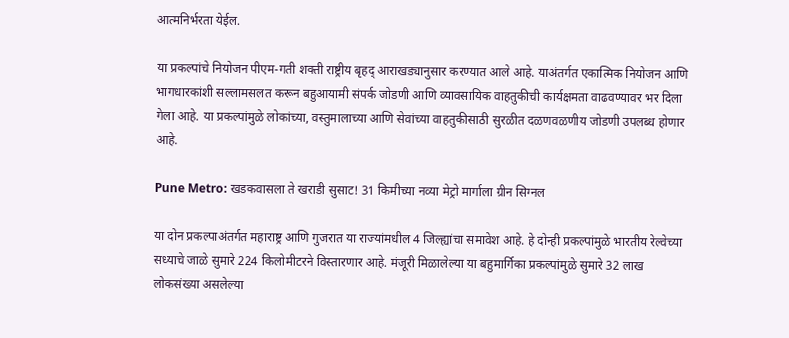आत्मनिर्भरता येईल.

या प्रकल्पांचे नियोजन पीएम-गती शक्ती राष्ट्रीय बृहद् आराखड्यानुसार करण्यात आले आहे. याअंतर्गत एकात्मिक नियोजन आणि भागधारकांशी सल्लामसलत करून बहुआयामी संपर्क जोडणी आणि व्यावसायिक वाहतुकीची कार्यक्षमता वाढवण्यावर भर दिला गेला आहे. या प्रकल्पांमुळे लोकांच्या, वस्तुमालाच्या आणि सेवांच्या वाहतुकीसाठी सुरळीत दळणवळणीय जोडणी उपलब्ध होणार आहे.

Pune Metro: खडकवासला ते खराडी सुसाट! 31 किमीच्या नव्या मेट्रो मार्गाला ग्रीन सिग्नल

या दोन प्रकल्पाअंतर्गत महाराष्ट्र आणि गुजरात या राज्यांमधील 4 जिल्ह्यांचा समावेश आहे. हे दोन्ही प्रकल्पांमुळे भारतीय रेल्वेच्या सध्याचे जाळे सुमारे 224 किलोमीटरने विस्तारणार आहे. मंजूरी मिळालेल्या या बहुमार्गिका प्रकल्पांमुळे सुमारे 32 लाख लोकसंख्या असलेल्या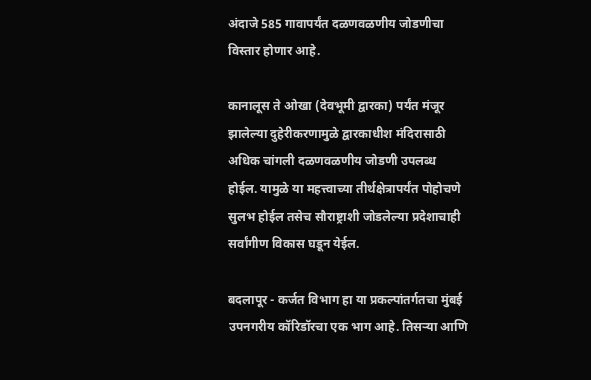अंदाजे 585 गावापर्यंत दळणवळणीय जोडणीचा विस्तार होणार आहे.

कानालूस ते ओखा (देवभूमी द्वारका) पर्यंत मंजूर झालेल्या दुहेरीकरणामुळे द्वारकाधीश मंदिरासाठी अधिक चांगली दळणवळणीय जोडणी उपलब्ध होईल. यामुळे या महत्त्वाच्या तीर्थक्षेत्रापर्यंत पोहोचणे सुलभ होईल तसेच सौराष्ट्राशी जोडलेल्या प्रदेशाचाही सर्वांगीण विकास घडून येईल.

बदलापूर - कर्जत विभाग हा या प्रकल्पांतर्गतचा मुंबई उपनगरीय कॉरिडॉरचा एक भाग आहे. तिसऱ्या आणि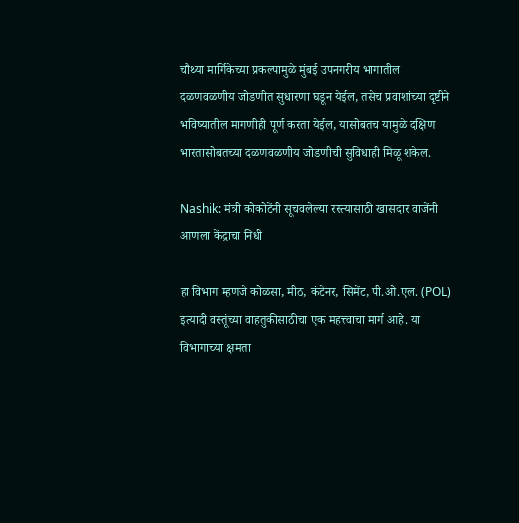चौथ्या मार्गिकेच्या प्रकल्पामुळे मुंबई उपनगरीय भागातील दळणवळणीय जोडणीत सुधारणा घडून येईल, तसेच प्रवाशांच्या दृष्टीने भविष्यातील मागणीही पूर्ण करता येईल, यासोबतच यामुळे दक्षिण भारतासोबतच्या दळणवळणीय जोडणीची सुविधाही मिळू शकेल.

Nashik: मंत्री कोकोटेंनी सूचवलेल्या रस्त्यासाठी खासदार वाजेंनी आणला केंद्राचा निधी

हा विभाग म्हणजे कोळसा, मीठ, कंटेनर, सिमेंट, पी.ओ.एल. (POL) इत्यादी वस्तूंच्या वाहतुकीसाठीचा एक महत्त्वाचा मार्ग आहे. या विभागाच्या क्षमता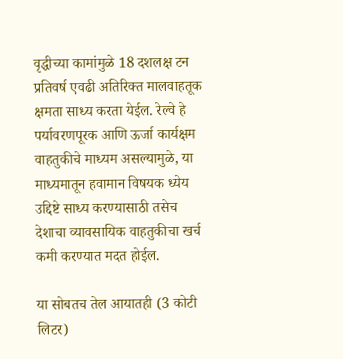वृद्धीच्या कामांमुळे 18 दशलक्ष टन प्रतिवर्ष एवढी अतिरिक्त मालवाहतूक क्षमता साध्य करता येईल. रेल्वे हे पर्यावरणपूरक आणि ऊर्जा कार्यक्षम वाहतुकीचे माध्यम असल्यामुळे, या माध्यमातून हवामान विषयक ध्येय उद्दिष्टे साध्य करण्यासाठी तसेच देशाचा व्यावसायिक वाहतुकीचा खर्च कमी करण्यात मदत होईल.

या सोबतच तेल आयातही (3 कोटी लिटर)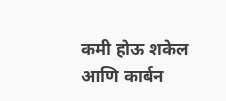कमी होऊ शकेल आणि कार्बन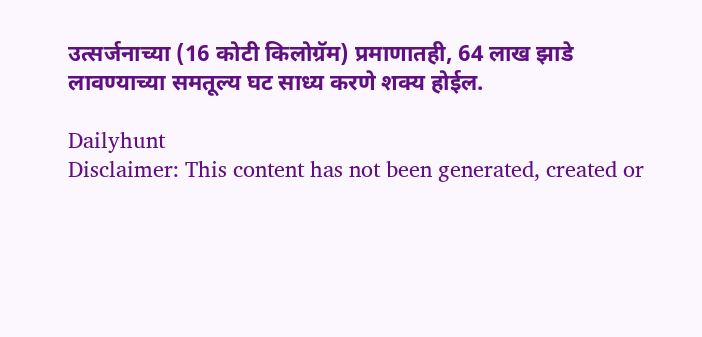उत्सर्जनाच्या (16 कोटी किलोग्रॅम) प्रमाणातही, 64 लाख झाडे लावण्याच्या समतूल्य घट साध्य करणे शक्य होईल.

Dailyhunt
Disclaimer: This content has not been generated, created or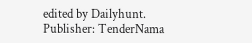edited by Dailyhunt. Publisher: TenderNama